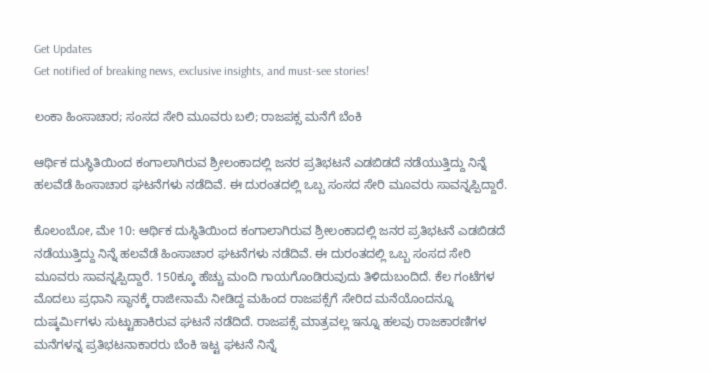Get Updates
Get notified of breaking news, exclusive insights, and must-see stories!

ಲಂಕಾ ಹಿಂಸಾಚಾರ; ಸಂಸದ ಸೇರಿ ಮೂವರು ಬಲಿ; ರಾಜಪಕ್ಸ ಮನೆಗೆ ಬೆಂಕಿ

ಆರ್ಥಿಕ ದುಸ್ಥಿತಿಯಿಂದ ಕಂಗಾಲಾಗಿರುವ ಶ್ರೀಲಂಕಾದಲ್ಲಿ ಜನರ ಪ್ರತಿಭಟನೆ ಎಡಬಿಡದೆ ನಡೆಯುತ್ತಿದ್ದು ನಿನ್ನೆ ಹಲವೆಡೆ ಹಿಂಸಾಚಾರ ಘಟನೆಗಳು ನಡೆದಿವೆ. ಈ ದುರಂತದಲ್ಲಿ ಒಬ್ಬ ಸಂಸದ ಸೇರಿ ಮೂವರು ಸಾವನ್ನಪ್ಪಿದ್ದಾರೆ.

ಕೊಲಂಬೋ, ಮೇ 10: ಆರ್ಥಿಕ ದುಸ್ಥಿತಿಯಿಂದ ಕಂಗಾಲಾಗಿರುವ ಶ್ರೀಲಂಕಾದಲ್ಲಿ ಜನರ ಪ್ರತಿಭಟನೆ ಎಡಬಿಡದೆ ನಡೆಯುತ್ತಿದ್ದು ನಿನ್ನೆ ಹಲವೆಡೆ ಹಿಂಸಾಚಾರ ಘಟನೆಗಳು ನಡೆದಿವೆ. ಈ ದುರಂತದಲ್ಲಿ ಒಬ್ಬ ಸಂಸದ ಸೇರಿ ಮೂವರು ಸಾವನ್ನಪ್ಪಿದ್ದಾರೆ. 150ಕ್ಕೂ ಹೆಚ್ಚು ಮಂದಿ ಗಾಯಗೊಂಡಿರುವುದು ತಿಳಿದುಬಂದಿದೆ. ಕೆಲ ಗಂಟೆಗಳ ಮೊದಲು ಪ್ರಧಾನಿ ಸ್ಥಾನಕ್ಕೆ ರಾಜೀನಾಮೆ ನೀಡಿದ್ದ ಮಹಿಂದ ರಾಜಪಕ್ಸೆಗೆ ಸೇರಿದ ಮನೆಯೊಂದನ್ನೂ ದುಷ್ಕರ್ಮಿಗಳು ಸುಟ್ಟುಹಾಕಿರುವ ಘಟನೆ ನಡೆದಿದೆ. ರಾಜಪಕ್ಸೆ ಮಾತ್ರವಲ್ಲ ಇನ್ನೂ ಹಲವು ರಾಜಕಾರಣಿಗಳ ಮನೆಗಳನ್ನ ಪ್ರತಿಭಟನಾಕಾರರು ಬೆಂಕಿ ಇಟ್ಟ ಘಟನೆ ನಿನ್ನೆ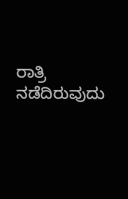ರಾತ್ರಿ ನಡೆದಿರುವುದು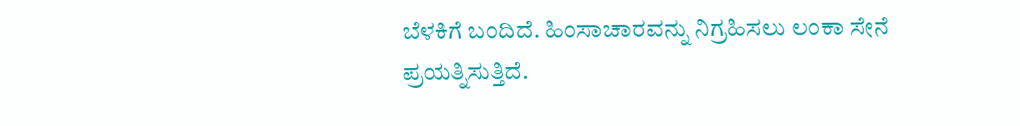ಬೆಳಕಿಗೆ ಬಂದಿದೆ. ಹಿಂಸಾಚಾರವನ್ನು ನಿಗ್ರಹಿಸಲು ಲಂಕಾ ಸೇನೆ ಪ್ರಯತ್ನಿಸುತ್ತಿದೆ.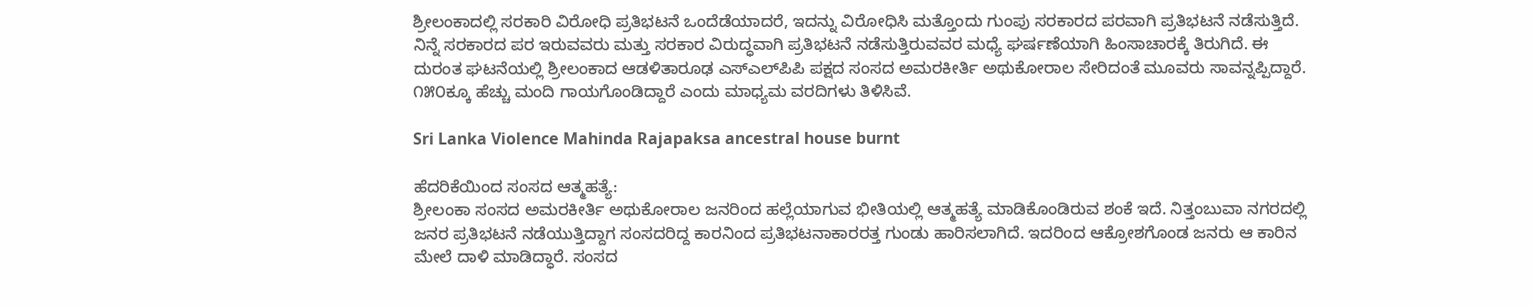ಶ್ರೀಲಂಕಾದಲ್ಲಿ ಸರಕಾರಿ ವಿರೋಧಿ ಪ್ರತಿಭಟನೆ ಒಂದೆಡೆಯಾದರೆ, ಇದನ್ನು ವಿರೋಧಿಸಿ ಮತ್ತೊಂದು ಗುಂಪು ಸರಕಾರದ ಪರವಾಗಿ ಪ್ರತಿಭಟನೆ ನಡೆಸುತ್ತಿದೆ. ನಿನ್ನೆ ಸರಕಾರದ ಪರ ಇರುವವರು ಮತ್ತು ಸರಕಾರ ವಿರುದ್ಧವಾಗಿ ಪ್ರತಿಭಟನೆ ನಡೆಸುತ್ತಿರುವವರ ಮಧ್ಯೆ ಘರ್ಷಣೆಯಾಗಿ ಹಿಂಸಾಚಾರಕ್ಕೆ ತಿರುಗಿದೆ. ಈ ದುರಂತ ಘಟನೆಯಲ್ಲಿ ಶ್ರೀಲಂಕಾದ ಆಡಳಿತಾರೂಢ ಎಸ್‌ಎಲ್‌ಪಿಪಿ ಪಕ್ಷದ ಸಂಸದ ಅಮರಕೀರ್ತಿ ಅಥುಕೋರಾಲ ಸೇರಿದಂತೆ ಮೂವರು ಸಾವನ್ನಪ್ಪಿದ್ದಾರೆ. ೧೫೦ಕ್ಕೂ ಹೆಚ್ಚು ಮಂದಿ ಗಾಯಗೊಂಡಿದ್ದಾರೆ ಎಂದು ಮಾಧ್ಯಮ ವರದಿಗಳು ತಿಳಿಸಿವೆ.

Sri Lanka Violence Mahinda Rajapaksa ancestral house burnt

ಹೆದರಿಕೆಯಿಂದ ಸಂಸದ ಆತ್ಮಹತ್ಯೆ:
ಶ್ರೀಲಂಕಾ ಸಂಸದ ಅಮರಕೀರ್ತಿ ಅಥುಕೋರಾಲ ಜನರಿಂದ ಹಲ್ಲೆಯಾಗುವ ಭೀತಿಯಲ್ಲಿ ಆತ್ಮಹತ್ಯೆ ಮಾಡಿಕೊಂಡಿರುವ ಶಂಕೆ ಇದೆ. ನಿತ್ತಂಬುವಾ ನಗರದಲ್ಲಿ ಜನರ ಪ್ರತಿಭಟನೆ ನಡೆಯುತ್ತಿದ್ದಾಗ ಸಂಸದರಿದ್ದ ಕಾರನಿಂದ ಪ್ರತಿಭಟನಾಕಾರರತ್ತ ಗುಂಡು ಹಾರಿಸಲಾಗಿದೆ. ಇದರಿಂದ ಆಕ್ರೋಶಗೊಂಡ ಜನರು ಆ ಕಾರಿನ ಮೇಲೆ ದಾಳಿ ಮಾಡಿದ್ಧಾರೆ. ಸಂಸದ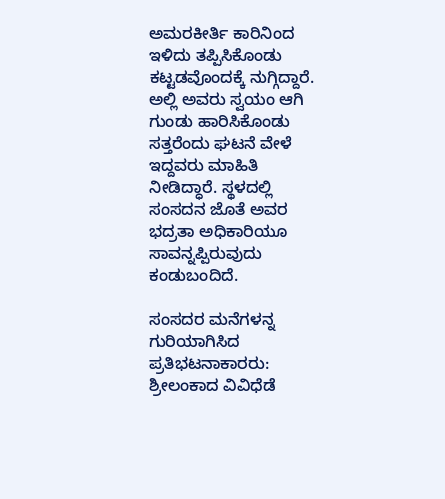ಅಮರಕೀರ್ತಿ ಕಾರಿನಿಂದ ಇಳಿದು ತಪ್ಪಿಸಿಕೊಂಡು ಕಟ್ಟಡವೊಂದಕ್ಕೆ ನುಗ್ಗಿದ್ದಾರೆ. ಅಲ್ಲಿ ಅವರು ಸ್ವಯಂ ಆಗಿ ಗುಂಡು ಹಾರಿಸಿಕೊಂಡು ಸತ್ತರೆಂದು ಘಟನೆ ವೇಳೆ ಇದ್ದವರು ಮಾಹಿತಿ ನೀಡಿದ್ಧಾರೆ. ಸ್ಥಳದಲ್ಲಿ ಸಂಸದನ ಜೊತೆ ಅವರ ಭದ್ರತಾ ಅಧಿಕಾರಿಯೂ ಸಾವನ್ನಪ್ಪಿರುವುದು ಕಂಡುಬಂದಿದೆ.

ಸಂಸದರ ಮನೆಗಳನ್ನ ಗುರಿಯಾಗಿಸಿದ ಪ್ರತಿಭಟನಾಕಾರರು:
ಶ್ರೀಲಂಕಾದ ವಿವಿಧೆಡೆ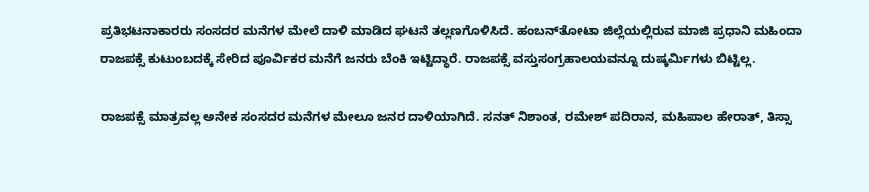ಪ್ರತಿಭಟನಾಕಾರರು ಸಂಸದರ ಮನೆಗಳ ಮೇಲೆ ದಾಳಿ ಮಾಡಿದ ಘಟನೆ ತಲ್ಲಣಗೊಳಿಸಿದೆ. ಹಂಬನ್‌ತೋಟಾ ಜಿಲ್ಲೆಯಲ್ಲಿರುವ ಮಾಜಿ ಪ್ರಧಾನಿ ಮಹಿಂದಾ ರಾಜಪಕ್ಸೆ ಕುಟುಂಬದಕ್ಕೆ ಸೇರಿದ ಪೂರ್ವಿಕರ ಮನೆಗೆ ಜನರು ಬೆಂಕಿ ಇಟ್ಟಿದ್ಧಾರೆ. ರಾಜಪಕ್ಸೆ ವಸ್ತುಸಂಗ್ರಹಾಲಯವನ್ನೂ ದುಷ್ಕರ್ಮಿಗಳು ಬಿಟ್ಟಿಲ್ಲ.

ರಾಜಪಕ್ಸೆ ಮಾತ್ರವಲ್ಲ ಅನೇಕ ಸಂಸದರ ಮನೆಗಳ ಮೇಲೂ ಜನರ ದಾಳಿಯಾಗಿದೆ. ಸನತ್ ನಿಶಾಂತ, ರಮೇಶ್ ಪದಿರಾನ, ಮಹಿಪಾಲ ಹೇರಾತ್, ತಿಸ್ಸಾ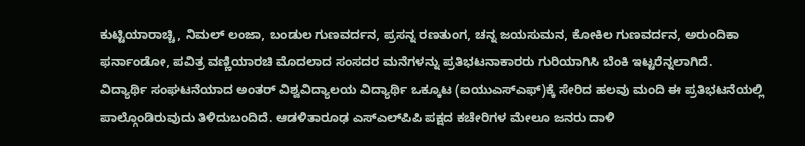ಕುಟ್ಟಿಯಾರಾಚ್ಚಿ, ನಿಮಲ್ ಲಂಜಾ, ಬಂಡುಲ ಗುಣವರ್ದನ, ಪ್ರಸನ್ನ ರಣತುಂಗ, ಚನ್ನ ಜಯಸುಮನ, ಕೋಕಿಲ ಗುಣವರ್ದನ, ಅರುಂದಿಕಾ ಫರ್ನಾಂಡೋ, ಪವಿತ್ರ ವಣ್ಣಿಯಾರಚಿ ಮೊದಲಾದ ಸಂಸದರ ಮನೆಗಳನ್ನು ಪ್ರತಿಭಟನಾಕಾರರು ಗುರಿಯಾಗಿಸಿ ಬೆಂಕಿ ಇಟ್ಟರೆನ್ನಲಾಗಿದೆ.
ವಿದ್ಯಾರ್ಥಿ ಸಂಘಟನೆಯಾದ ಅಂತರ್ ವಿಶ್ವವಿದ್ಯಾಲಯ ವಿದ್ಯಾರ್ಥಿ ಒಕ್ಕೂಟ (ಐಯುಎಸ್‌ಎಫ್)ಕ್ಕೆ ಸೇರಿದ ಹಲವು ಮಂದಿ ಈ ಪ್ರತಿಭಟನೆಯಲ್ಲಿ ಪಾಲ್ಗೊಂಡಿರುವುದು ತಿಳಿದುಬಂದಿದೆ. ಆಡಳಿತಾರೂಢ ಎಸ್‌ಎಲ್‌ಪಿಪಿ ಪಕ್ಷದ ಕಚೇರಿಗಳ ಮೇಲೂ ಜನರು ದಾಳಿ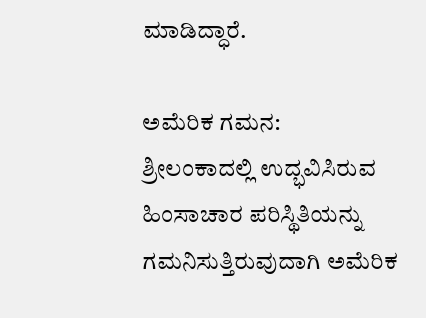ಮಾಡಿದ್ಧಾರೆ.

ಅಮೆರಿಕ ಗಮನ:
ಶ್ರೀಲಂಕಾದಲ್ಲಿ ಉದ್ಭವಿಸಿರುವ ಹಿಂಸಾಚಾರ ಪರಿಸ್ಥಿತಿಯನ್ನು ಗಮನಿಸುತ್ತಿರುವುದಾಗಿ ಅಮೆರಿಕ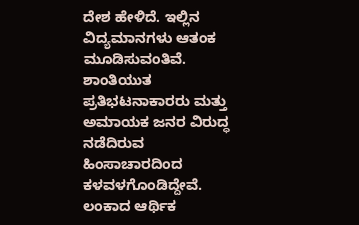ದೇಶ ಹೇಳಿದೆ. ಇಲ್ಲಿನ ವಿದ್ಯಮಾನಗಳು ಆತಂಕ ಮೂಡಿಸುವಂತಿವೆ. ಶಾಂತಿಯುತ ಪ್ರತಿಭಟನಾಕಾರರು ಮತ್ತು ಅಮಾಯಕ ಜನರ ವಿರುದ್ಧ ನಡೆದಿರುವ ಹಿಂಸಾಚಾರದಿಂದ ಕಳವಳಗೊಂಡಿದ್ದೇವೆ. ಲಂಕಾದ ಆರ್ಥಿಕ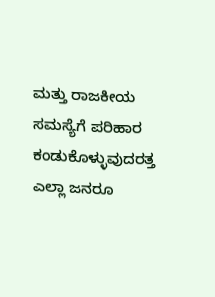ಮತ್ತು ರಾಜಕೀಯ ಸಮಸ್ಯೆಗೆ ಪರಿಹಾರ ಕಂಡುಕೊಳ್ಳುವುದರತ್ತ ಎಲ್ಲಾ ಜನರೂ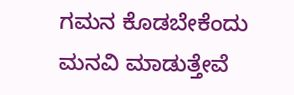ಗಮನ ಕೊಡಬೇಕೆಂದು ಮನವಿ ಮಾಡುತ್ತೇವೆ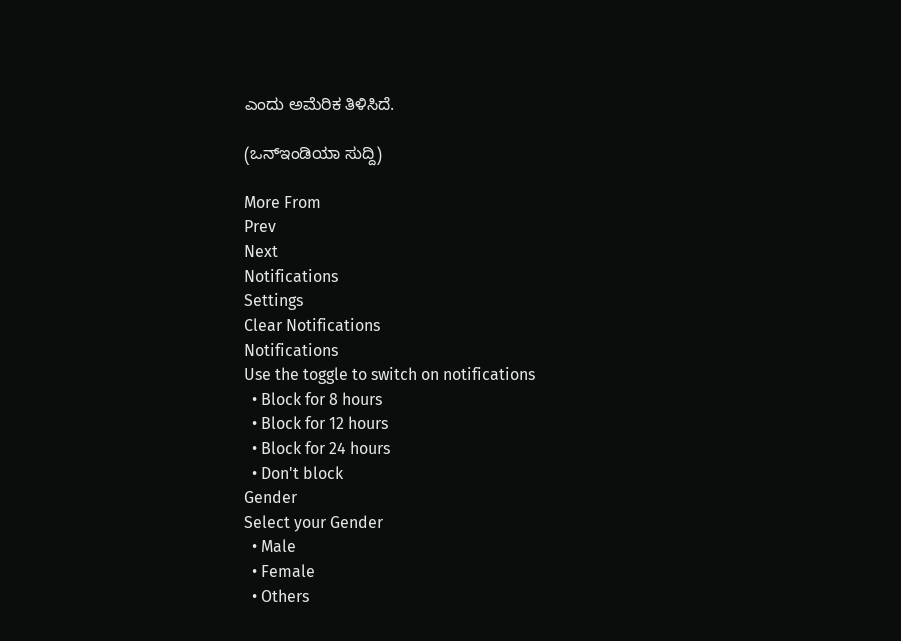ಎಂದು ಅಮೆರಿಕ ತಿಳಿಸಿದೆ.

(ಒನ್ಇಂಡಿಯಾ ಸುದ್ದಿ)

More From
Prev
Next
Notifications
Settings
Clear Notifications
Notifications
Use the toggle to switch on notifications
  • Block for 8 hours
  • Block for 12 hours
  • Block for 24 hours
  • Don't block
Gender
Select your Gender
  • Male
  • Female
  • Others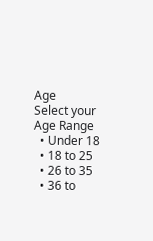Age
Select your Age Range
  • Under 18
  • 18 to 25
  • 26 to 35
  • 36 to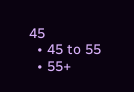45
  • 45 to 55
  • 55+